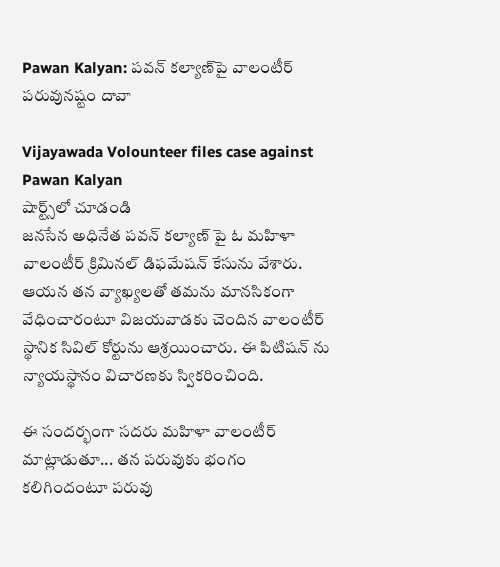Pawan Kalyan: పవన్ కల్యాణ్‌పై వాలంటీర్ పరువునష్టం దావా

Vijayawada Volounteer files case against Pawan Kalyan
షార్ట్స్‌లో చూడండి
జనసేన అధినేత పవన్ కల్యాణ్ పై ఓ మహిళా వాలంటీర్ క్రిమినల్ డిఫమేషన్ కేసును వేశారు. ఆయన తన వ్యాఖ్యలతో తమను మానసికంగా వేధించారంటూ విజయవాడకు చెందిన వాలంటీర్ స్థానిక సివిల్ కోర్టును ఆశ్రయించారు. ఈ పిటిషన్ ను న్యాయస్థానం విచారణకు స్వికరించింది.

ఈ సందర్భంగా సదరు మహిళా వాలంటీర్ మాట్లాడుతూ... తన పరువుకు భంగం కలిగిందంటూ పరువు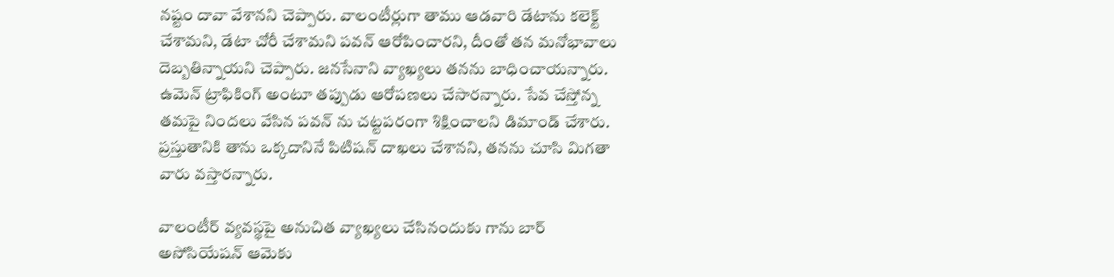నష్టం దావా వేశానని చెప్పారు. వాలంటీర్లుగా తాము ఆడవారి డేటాను కలెక్ట్ చేశామని, డేటా చోరీ చేశామని పవన్ ఆరోపించారని, దీంతో తన మనోభావాలు దెబ్బతిన్నాయని చెప్పారు. జనసేనాని వ్యాఖ్యలు తనను బాధించాయన్నారు. ఉమెన్ ట్రాఫికింగ్ అంటూ తప్పుడు ఆరోపణలు చేసారన్నారు. సేవ చేస్తోన్న తమపై నిందలు వేసిన పవన్ ను చట్టపరంగా శిక్షించాలని డిమాండ్ చేశారు. ప్రస్తుతానికి తాను ఒక్కదానినే పిటిషన్ దాఖలు చేశానని, తనను చూసి మిగతా వారు వస్తారన్నారు.

వాలంటీర్ వ్యవస్థపై అనుచిత వ్యాఖ్యలు చేసినందుకు గాను బార్ అసోసియేషన్ ఆమెకు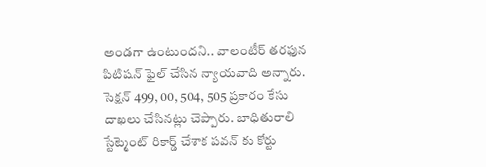అండగా ఉంటుందని.. వాలంటీర్ తరఫున పిటిషన్ ఫైల్ చేసిన న్యాయవాది అన్నారు. సెక్షన్ 499, 00, 504, 505 ప్రకారం కేసు దాఖలు చేసినట్లు చెప్పారు. బాధితురాలి స్టేట్మెంట్ రికార్డ్ చేశాక పవన్ కు కోర్టు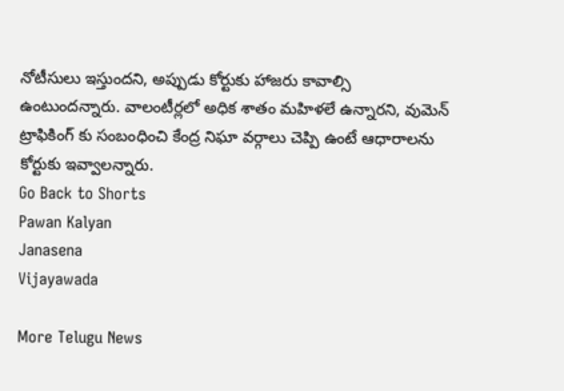నోటీసులు ఇస్తుందని, అప్పుడు కోర్టుకు హాజరు కావాల్సి ఉంటుందన్నారు. వాలంటీర్లలో అధిక శాతం మహిళలే ఉన్నారని, వుమెన్ ట్రాఫికింగ్ కు సంబంధించి కేంద్ర నిఘా వర్గాలు చెప్పి ఉంటే ఆధారాలను కోర్టుకు ఇవ్వాలన్నారు.
Go Back to Shorts
Pawan Kalyan
Janasena
Vijayawada

More Telugu News